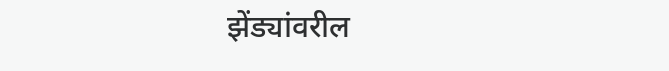झेंड्यांवरील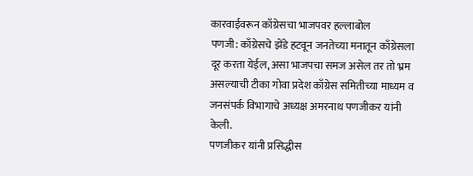कारवाईवरून काँग्रेसचा भाजपवर हल्लाबोल
पणजी: काँग्रेसचे झेंडे हटवून जनतेच्या मनातून काँग्रेसला दूर करता येईल, असा भाजपचा समज असेल तर तो भ्रम असल्याची टीका गोवा प्रदेश काँग्रेस समितीच्या माध्यम व जनसंपर्क विभागाचे अध्यक्ष अमरनाथ पणजीकर यांनी केली.
पणजीकर यांनी प्रसिद्धीस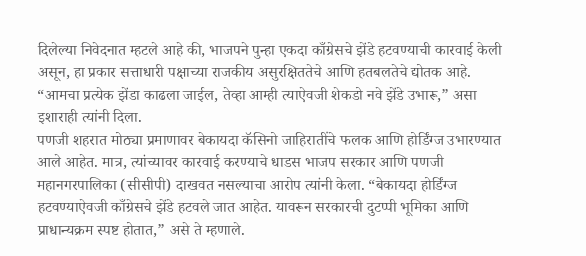दिलेल्या निवेदनात म्हटले आहे की, भाजपने पुन्हा एकदा काँग्रेसचे झेंडे हटवण्याची कारवाई केली असून, हा प्रकार सत्ताधारी पक्षाच्या राजकीय असुरक्षिततेचे आणि हतबलतेचे द्योतक आहे. “आमचा प्रत्येक झेंडा काढला जाईल, तेव्हा आम्ही त्याऐवजी शेकडो नवे झेंडे उभारू,” असा इशाराही त्यांनी दिला.
पणजी शहरात मोठ्या प्रमाणावर बेकायदा कॅसिनो जाहिरातींचे फलक आणि होर्डिंग्ज उभारण्यात आले आहेत. मात्र, त्यांच्यावर कारवाई करण्याचे धाडस भाजप सरकार आणि पणजी महानगरपालिका (सीसीपी) दाखवत नसल्याचा आरोप त्यांनी केला. “बेकायदा होर्डिंग्ज हटवण्याऐवजी काँग्रेसचे झेंडे हटवले जात आहेत. यावरून सरकारची दुटप्पी भूमिका आणि प्राधान्यक्रम स्पष्ट होतात,” असे ते म्हणाले.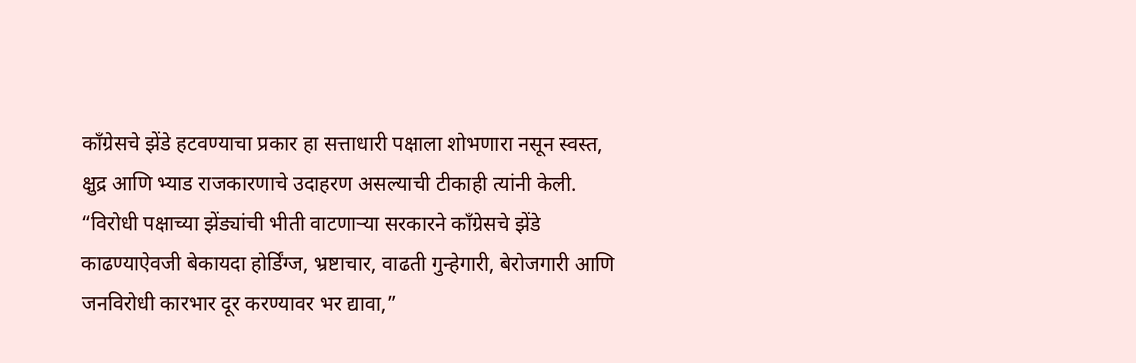काँग्रेसचे झेंडे हटवण्याचा प्रकार हा सत्ताधारी पक्षाला शोभणारा नसून स्वस्त, क्षुद्र आणि भ्याड राजकारणाचे उदाहरण असल्याची टीकाही त्यांनी केली.
“विरोधी पक्षाच्या झेंड्यांची भीती वाटणाऱ्या सरकारने काँग्रेसचे झेंडे काढण्याऐवजी बेकायदा होर्डिंग्ज, भ्रष्टाचार, वाढती गुन्हेगारी, बेरोजगारी आणि जनविरोधी कारभार दूर करण्यावर भर द्यावा,”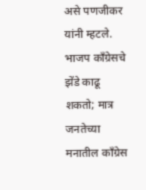असे पणजीकर यांनी म्हटले.
भाजप काँग्रेसचे झेंडे काढू शकतो; मात्र जनतेच्या मनातील काँग्रेस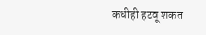कधीही हटवू शकत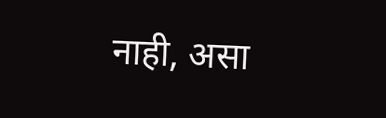नाही, असा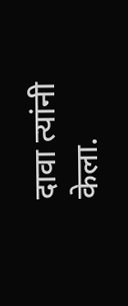दावा त्यांनी केला.